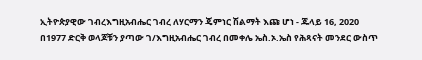ኢትዮጵያዊው ገብረእግዚአብሔር ገብረ ለሃርማን ጄምነር ሽልማት እጩ ሆነ - ጁላይ 16, 2020
በ1977 ድርቅ ወላጆቹን ያጣው ገ/እግዚአብሔር ገብረ በመቀሌ ኤስ.ኦ.ኤስ የሕጻናት መንደር ውስጥ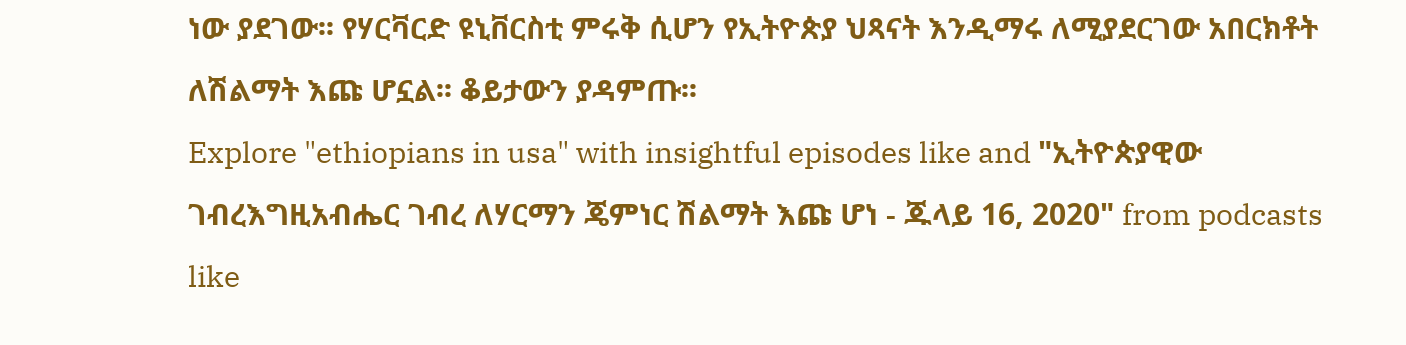ነው ያደገው፡፡ የሃርቫርድ ዩኒቨርስቲ ምሩቅ ሲሆን የኢትዮጵያ ህጻናት እንዲማሩ ለሚያደርገው አበርክቶት ለሽልማት እጩ ሆኗል፡፡ ቆይታውን ያዳምጡ፡፡
Explore "ethiopians in usa" with insightful episodes like and "ኢትዮጵያዊው ገብረእግዚአብሔር ገብረ ለሃርማን ጄምነር ሽልማት እጩ ሆነ - ጁላይ 16, 2020" from podcasts like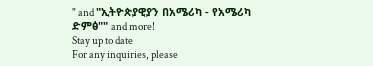" and "ኢትዮጵያዊያን በአሜሪካ - የአሜሪካ ድምፅ"" and more!
Stay up to date
For any inquiries, please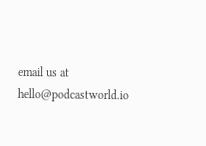email us at hello@podcastworld.io